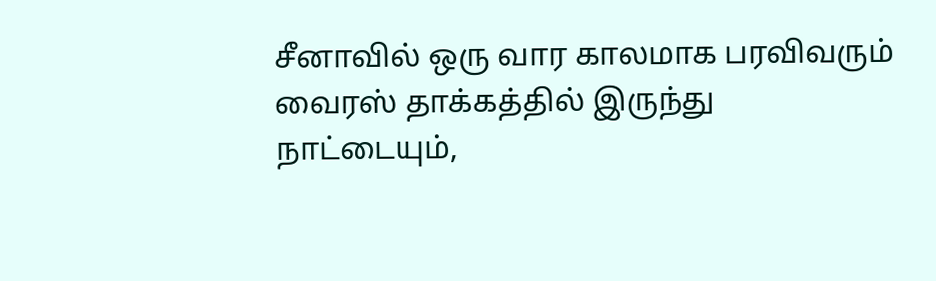சீனாவில் ஒரு வார காலமாக பரவிவரும் வைரஸ் தாக்கத்தில் இருந்து நாட்டையும்,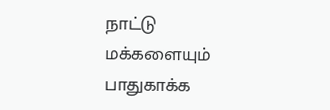நாட்டு மக்களையும் பாதுகாக்க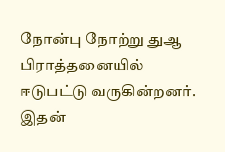நோன்பு நோற்று துஆ பிராத்தனையில் ஈடுபட்டு வருகின்றனர்.
இதன்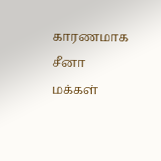காரணமாக சீனா மக்கள்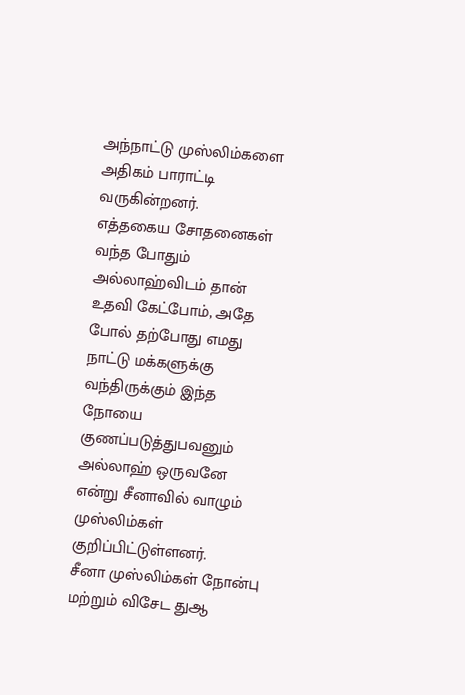அந்நாட்டு முஸ்லிம்களை அதிகம் பாராட்டி வருகின்றனர்.
எத்தகைய சோதனைகள் வந்த போதும் அல்லாஹ்விடம் தான் உதவி கேட்போம், அதே போல் தற்போது எமது நாட்டு மக்களுக்கு வந்திருக்கும் இந்த நோயை குணப்படுத்துபவனும் அல்லாஹ் ஒருவனே என்று சீனாவில் வாழும் முஸ்லிம்கள் குறிப்பிட்டுள்ளனர்.
சீனா முஸ்லிம்கள் நோன்பு மற்றும் விசேட துஆ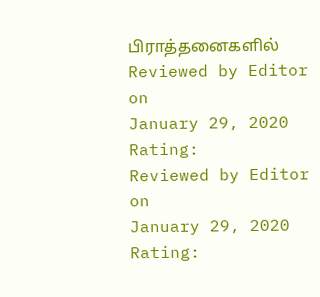பிராத்தனைகளில்
Reviewed by Editor
on
January 29, 2020
Rating:
Reviewed by Editor
on
January 29, 2020
Rating: